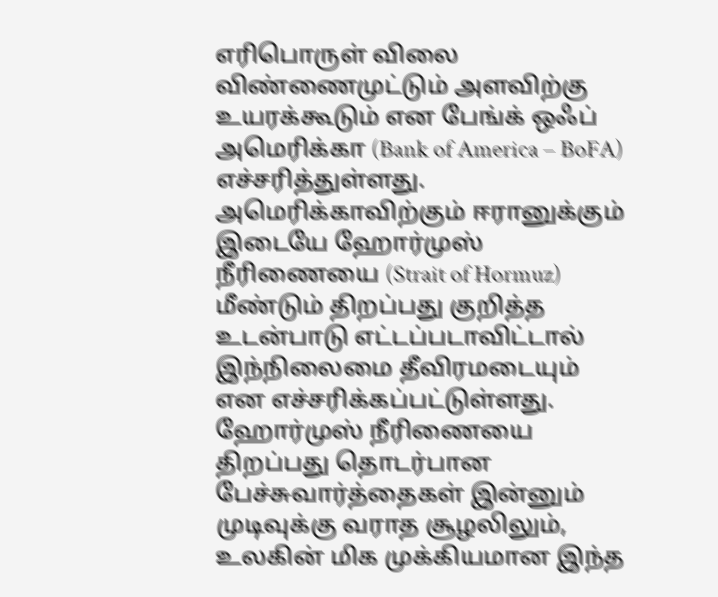எரிபொருள் விலை விண்ணைமுட்டும் அளவிற்கு உயரக்கூடும் என பேங்க் ஒஃப் அமெரிக்கா (Bank of America – BoFA) எச்சரித்துள்ளது.
அமெரிக்காவிற்கும் ஈரானுக்கும் இடையே ஹோர்முஸ் நீரிணையை (Strait of Hormuz) மீண்டும் திறப்பது குறித்த உடன்பாடு எட்டப்படாவிட்டால் இந்நிலைமை தீவிரமடையும் என எச்சரிக்கப்பட்டுள்ளது.
ஹோர்முஸ் நீரிணையை திறப்பது தொடர்பான பேச்சுவார்த்தைகள் இன்னும் முடிவுக்கு வராத சூழலிலும், உலகின் மிக முக்கியமான இந்த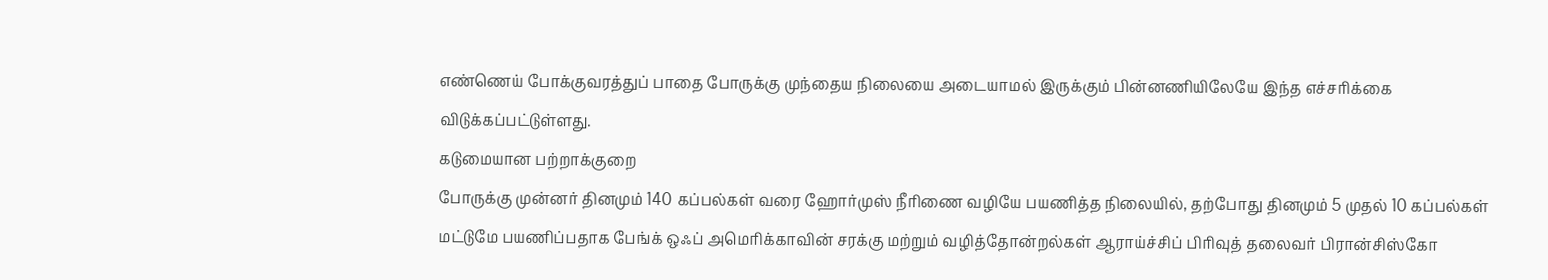எண்ணெய் போக்குவரத்துப் பாதை போருக்கு முந்தைய நிலையை அடையாமல் இருக்கும் பின்னணியிலேயே இந்த எச்சரிக்கை விடுக்கப்பட்டுள்ளது.
கடுமையான பற்றாக்குறை
போருக்கு முன்னர் தினமும் 140 கப்பல்கள் வரை ஹோர்முஸ் நீரிணை வழியே பயணித்த நிலையில், தற்போது தினமும் 5 முதல் 10 கப்பல்கள் மட்டுமே பயணிப்பதாக பேங்க் ஒஃப் அமெரிக்காவின் சரக்கு மற்றும் வழித்தோன்றல்கள் ஆராய்ச்சிப் பிரிவுத் தலைவர் பிரான்சிஸ்கோ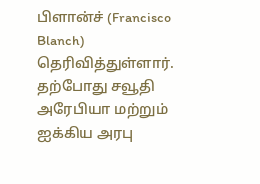பிளான்ச் (Francisco Blanch) தெரிவித்துள்ளார்.
தற்போது சவூதி அரேபியா மற்றும் ஐக்கிய அரபு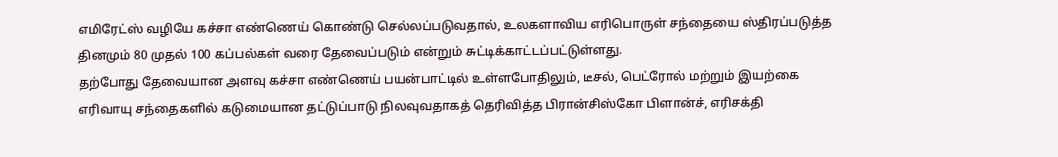எமிரேட்ஸ் வழியே கச்சா எண்ணெய் கொண்டு செல்லப்படுவதால், உலகளாவிய எரிபொருள் சந்தையை ஸ்திரப்படுத்த தினமும் 80 முதல் 100 கப்பல்கள் வரை தேவைப்படும் என்றும் சுட்டிக்காட்டப்பட்டுள்ளது.
தற்போது தேவையான அளவு கச்சா எண்ணெய் பயன்பாட்டில் உள்ளபோதிலும், டீசல், பெட்ரோல் மற்றும் இயற்கை எரிவாயு சந்தைகளில் கடுமையான தட்டுப்பாடு நிலவுவதாகத் தெரிவித்த பிரான்சிஸ்கோ பிளான்ச், எரிசக்தி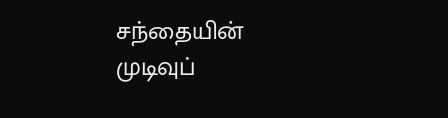சந்தையின் முடிவுப்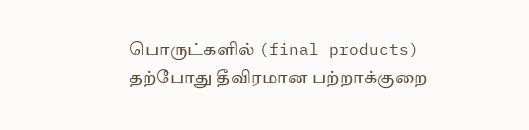பொருட்களில் (final products) தற்போது தீவிரமான பற்றாக்குறை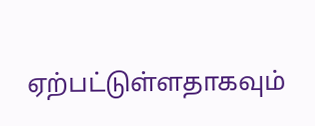ஏற்பட்டுள்ளதாகவும்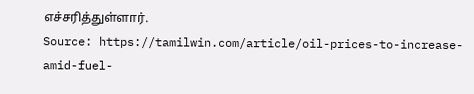எச்சரித்துள்ளார்.
Source: https://tamilwin.com/article/oil-prices-to-increase-amid-fuel-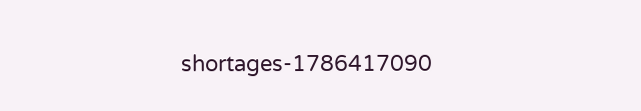shortages-1786417090